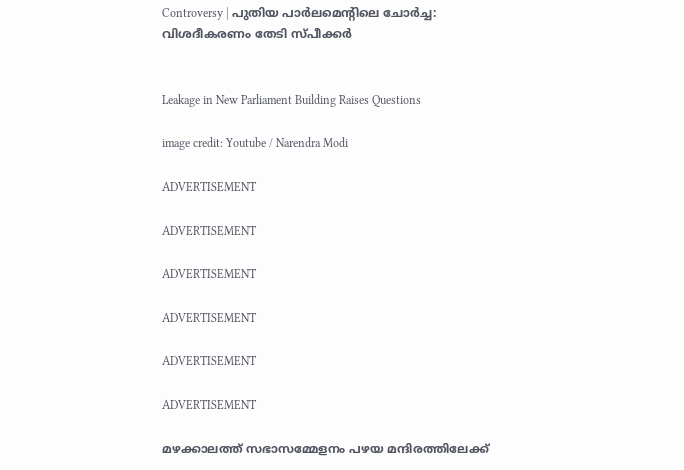Controversy | പുതിയ പാർലമെന്റിലെ ചോർച്ച: വിശദീകരണം തേടി സ്പീക്കർ


Leakage in New Parliament Building Raises Questions

image credit: Youtube / Narendra Modi

ADVERTISEMENT

ADVERTISEMENT

ADVERTISEMENT

ADVERTISEMENT

ADVERTISEMENT

ADVERTISEMENT

മഴക്കാലത്ത് സഭാസമ്മേളനം പഴയ മന്ദിരത്തിലേക്ക്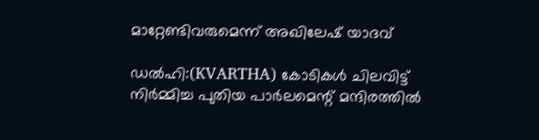മാറ്റേണ്ടിവരുമെന്ന് അഖിലേഷ് യാദവ്

ഡൽഹി:(KVARTHA) കോടികൾ ചിലവിട്ട് നിർമ്മിച്ച പുതിയ പാർലമെന്റ് മന്ദിരത്തിൽ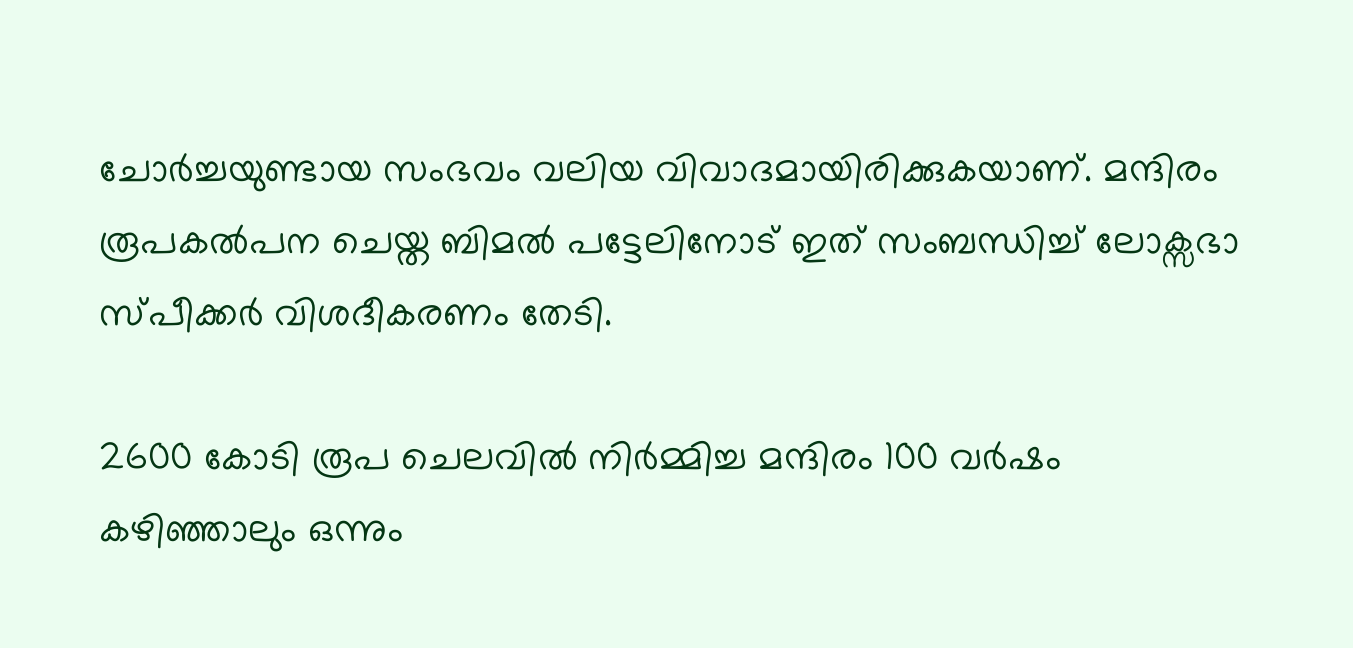ചോർച്ചയുണ്ടായ സംഭവം വലിയ വിവാദമായിരിക്കുകയാണ്. മന്ദിരം രൂപകൽപന ചെയ്ത ബിമൽ പട്ടേലിനോട് ഇത് സംബന്ധിച്ച് ലോക്സഭാ സ്പീക്കർ വിശദീകരണം തേടി.

2600 കോടി രൂപ ചെലവിൽ നിർമ്മിച്ച മന്ദിരം 100 വർഷം കഴിഞ്ഞാലും ഒന്നും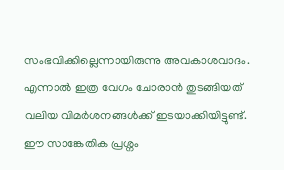സംഭവിക്കില്ലെന്നായിരുന്നു അവകാശവാദം. എന്നാൽ ഇത്ര വേഗം ചോരാൻ തുടങ്ങിയത് വലിയ വിമർശനങ്ങൾക്ക് ഇടയാക്കിയിട്ടുണ്ട്. ഈ സാങ്കേതിക പ്രശ്നം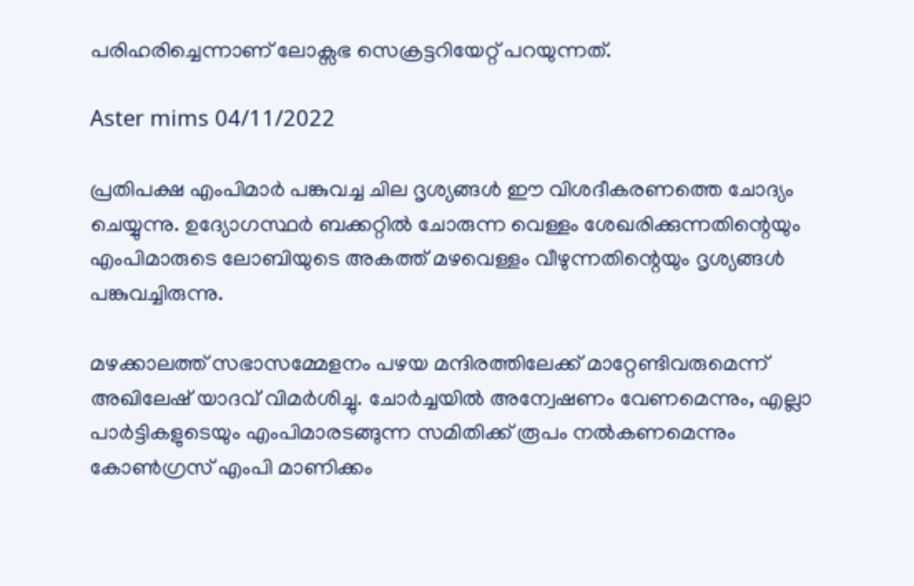പരിഹരിച്ചെന്നാണ് ലോക്സഭ സെക്രട്ടറിയേറ്റ് പറയുന്നത്.

Aster mims 04/11/2022

പ്രതിപക്ഷ എംപിമാർ പങ്കുവച്ച ചില ദൃശ്യങ്ങൾ ഈ വിശദീകരണത്തെ ചോദ്യം ചെയ്യുന്നു. ഉദ്യോഗസ്ഥർ ബക്കറ്റിൽ ചോരുന്ന വെള്ളം ശേഖരിക്കുന്നതിന്റെയും എംപിമാരുടെ ലോബിയുടെ അകത്ത് മഴവെള്ളം വീഴുന്നതിന്റെയും ദൃശ്യങ്ങൾ പങ്കുവച്ചിരുന്നു.

മഴക്കാലത്ത് സഭാസമ്മേളനം പഴയ മന്ദിരത്തിലേക്ക് മാറ്റേണ്ടിവരുമെന്ന് അഖിലേഷ് യാദവ് വിമർശിച്ചു. ചോർച്ചയിൽ അന്വേഷണം വേണമെന്നും, എല്ലാ പാർട്ടികളുടെയും എംപിമാരടങ്ങുന്ന സമിതിക്ക് രൂപം നൽകണമെന്നും കോൺഗ്രസ് എംപി മാണിക്കം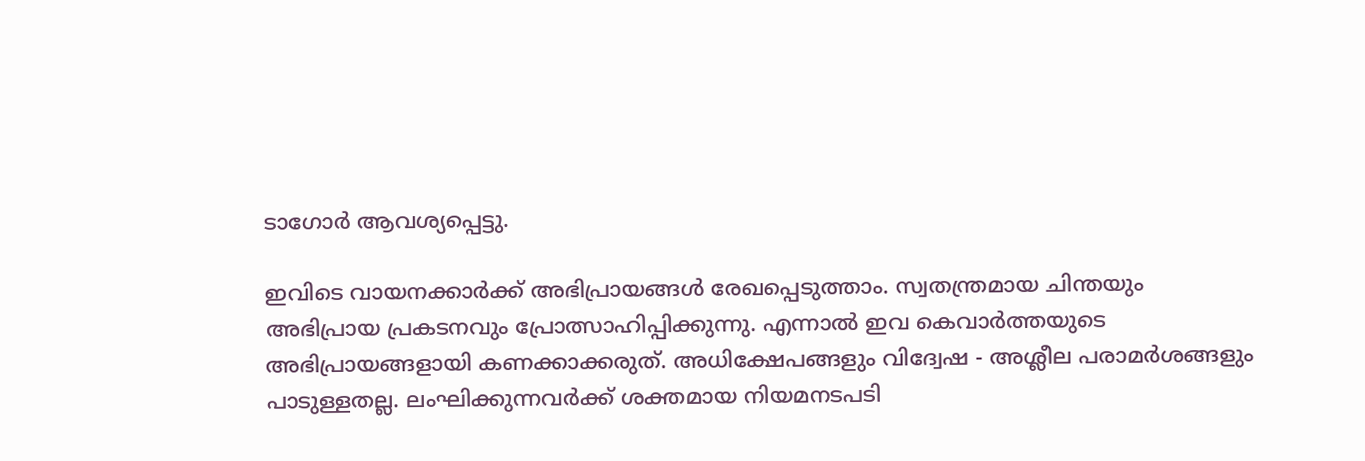ടാഗോർ ആവശ്യപ്പെട്ടു.

ഇവിടെ വായനക്കാർക്ക് അഭിപ്രായങ്ങൾ രേഖപ്പെടുത്താം. സ്വതന്ത്രമായ ചിന്തയും അഭിപ്രായ പ്രകടനവും പ്രോത്സാഹിപ്പിക്കുന്നു. എന്നാൽ ഇവ കെവാർത്തയുടെ അഭിപ്രായങ്ങളായി കണക്കാക്കരുത്. അധിക്ഷേപങ്ങളും വിദ്വേഷ - അശ്ലീല പരാമർശങ്ങളും പാടുള്ളതല്ല. ലംഘിക്കുന്നവർക്ക് ശക്തമായ നിയമനടപടി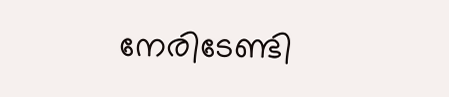നേരിടേണ്ടി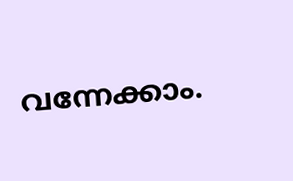വന്നേക്കാം.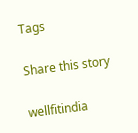Tags

Share this story

wellfitindia